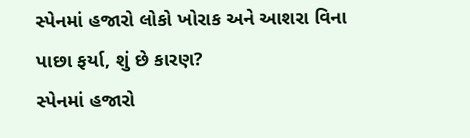સ્પેનમાં હજારો લોકો ખોરાક અને આશરા વિના પાછા ફર્યા, શું છે કારણ?
સ્પેનમાં હજારો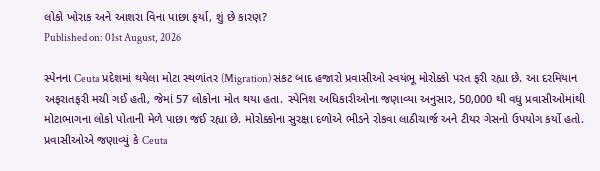લોકો ખોરાક અને આશરા વિના પાછા ફર્યા, શું છે કારણ?
Published on: 01st August, 2026

સ્પેનના Ceuta પ્રદેશમાં થયેલા મોટા સ્થળાંતર (Migration) સંકટ બાદ હજારો પ્રવાસીઓ સ્વયંભૂ મોરોક્કો પરત ફરી રહ્યા છે. આ દરમિયાન અફરાતફરી મચી ગઈ હતી, જેમાં 57 લોકોના મોત થયા હતા. સ્પેનિશ અધિકારીઓના જણાવ્યા અનુસાર, 50,000 થી વધુ પ્રવાસીઓમાંથી મોટાભાગના લોકો પોતાની મેળે પાછા જઈ રહ્યા છે. મોરોક્કોના સુરક્ષા દળોએ ભીડને રોકવા લાઠીચાર્જ અને ટીયર ગેસનો ઉપયોગ કર્યો હતો. પ્રવાસીઓએ જણાવ્યું કે Ceuta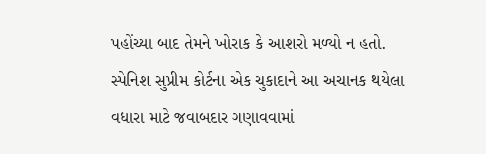પહોંચ્યા બાદ તેમને ખોરાક કે આશરો મળ્યો ન હતો. સ્પેનિશ સુપ્રીમ કોર્ટના એક ચુકાદાને આ અચાનક થયેલા વધારા માટે જવાબદાર ગણાવવામાં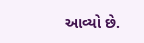આવ્યો છે.